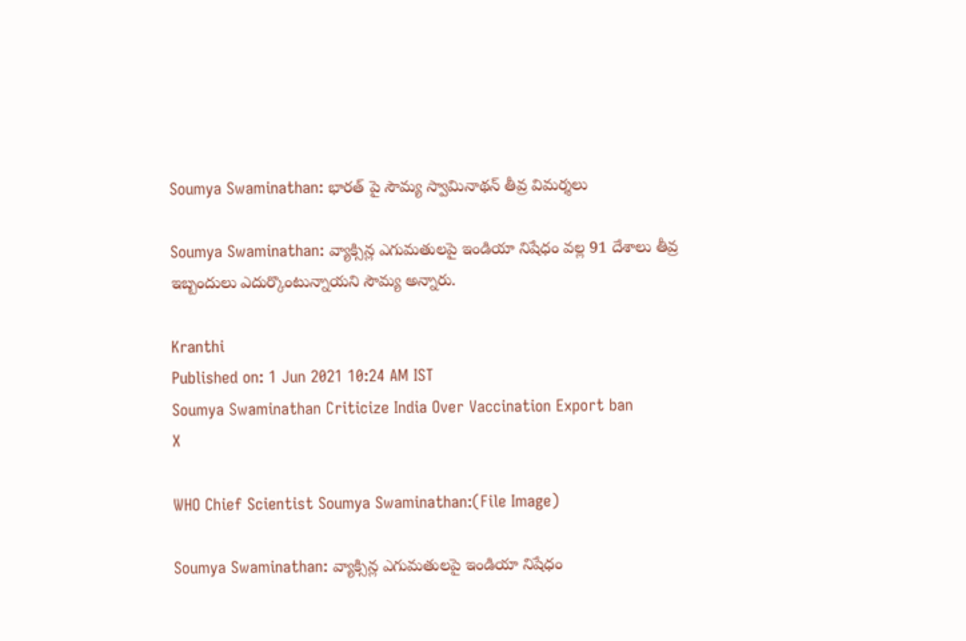Soumya Swaminathan: భారత్ పై సౌమ్య స్వామినాథన్ తీవ్ర విమర్శలు

Soumya Swaminathan: వ్యాక్సిన్ల ఎగుమతులపై ఇండియా నిషేధం వల్ల 91 దేశాలు తీవ్ర ఇబ్బందులు ఎదుర్కొంటున్నాయని సౌమ్య అన్నారు.

Kranthi
Published on: 1 Jun 2021 10:24 AM IST
Soumya Swaminathan Criticize India Over Vaccination Export ban
X

WHO Chief Scientist Soumya Swaminathan:(File Image)

Soumya Swaminathan: వ్యాక్సిన్ల ఎగుమతులపై ఇండియా నిషేధం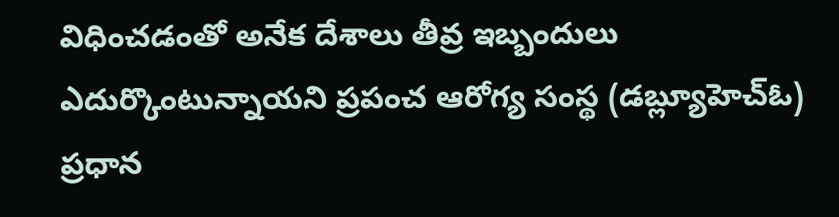విధించడంతో అనేక దేశాలు తీవ్ర ఇబ్బందులు ఎదుర్కొంటున్నాయని ప్రపంచ ఆరోగ్య సంస్థ (డబ్ల్యూహెచ్ఓ) ప్రధాన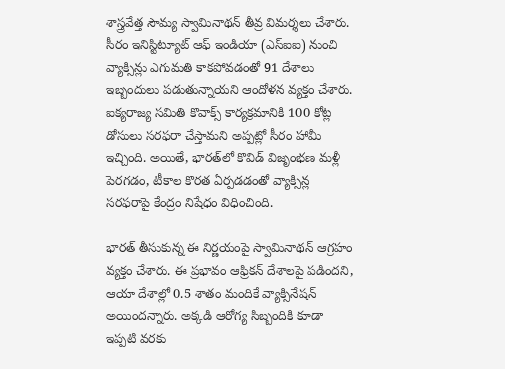శాస్త్రవేత్త సౌమ్య స్వామినాథన్ తీవ్ర విమర్శలు చేశారు. సీరం ఇనిస్టిట్యూట్ ఆఫ్ ఇండియా (ఎస్ఐఐ) నుంచి వ్యాక్సిన్లు ఎగుమతి కాకపోవడంతో 91 దేశాలు ఇబ్బందులు పడుతున్నాయని ఆందోళన వ్యక్తం చేశారు. ఐక్యరాజ్య సమితి కొవాక్స్ కార్యక్రమానికి 100 కోట్ల డోసులు సరఫరా చేస్తామని అప్పట్లో సీరం హామీ ఇచ్చింది. అయితే, భారత్‌లో కొవిడ్ విజృంభణ మళ్లీ పెరగడం, టీకాల కొరత ఏర్పడడంతో వ్యాక్సిన్ల సరఫరాపై కేంద్రం నిషేధం విధించింది.

భారత్ తీసుకున్న ఈ నిర్ణయంపై స్వామినాథన్ ఆగ్రహం వ్యక్తం చేశారు. ఈ ప్రభావం ఆఫ్రికన్ దేశాలపై పడిందని, ఆయా దేశాల్లో 0.5 శాతం మందికే వ్యాక్సినేషన్ అయిందన్నారు. అక్కడి ఆరోగ్య సిబ్బందికి కూడా ఇప్పటి వరకు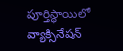పూర్తిస్థాయిలో వ్యాక్సినేషన్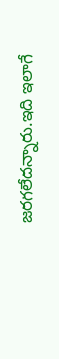జరగలేదన్నారు.ఇది ఇలాగే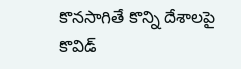కొనసాగితే కొన్ని దేశాలపై కొవిడ్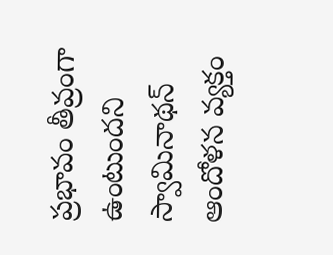ప్రభావం తీవ్రంగా ఉంటుందని స్వామినాథన్ ఆందోళన వ్యక్తం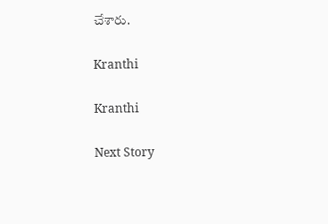చేశారు.

Kranthi

Kranthi

Next Story